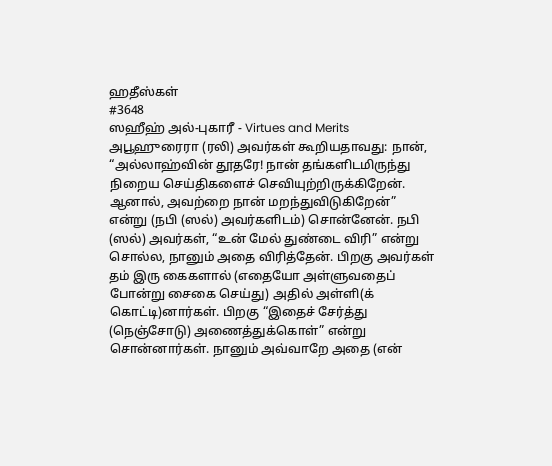ஹதீஸ்கள்
#3648
ஸஹீஹ் அல்-புகாரீ - Virtues and Merits
அபூஹுரைரா (ரலி) அவர்கள் கூறியதாவது: நான், “அல்லாஹ்வின் தூதரே! நான் தங்களிடமிருந்து நிறைய செய்திகளைச் செவியுற்றிருக்கிறேன். ஆனால், அவற்றை நான் மறந்துவிடுகிறேன்” என்று (நபி (ஸல்) அவர்களிடம்) சொன்னேன். நபி (ஸல்) அவர்கள், “உன் மேல் துண்டை விரி” என்று சொல்ல, நானும் அதை விரித்தேன். பிறகு அவர்கள் தம் இரு கைகளால் (எதையோ அள்ளுவதைப் போன்று சைகை செய்து) அதில் அள்ளி(க் கொட்டி)னார்கள். பிறகு “இதைச் சேர்த்து (நெஞ்சோடு) அணைத்துக்கொள்” என்று சொன்னார்கள். நானும் அவ்வாறே அதை (என்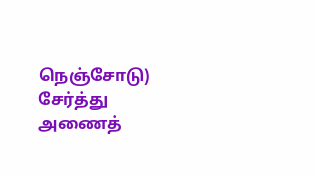நெஞ்சோடு) சேர்த்து அணைத்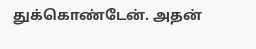துக்கொண்டேன். அதன்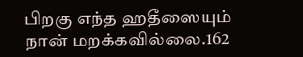பிறகு எந்த ஹதீஸையும் நான் மறக்கவில்லை.162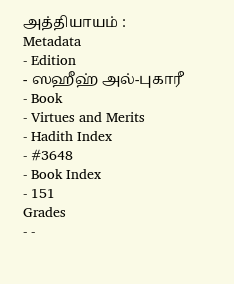அத்தியாயம் :
Metadata
- Edition
- ஸஹீஹ் அல்-புகாரீ
- Book
- Virtues and Merits
- Hadith Index
- #3648
- Book Index
- 151
Grades
- -